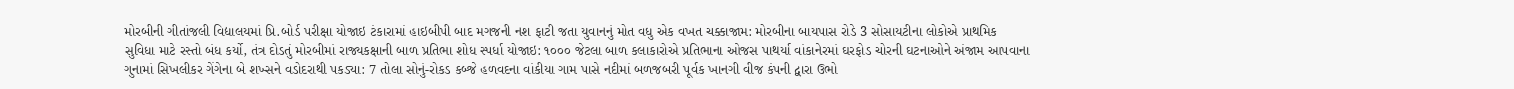મોરબીની ગીતાંજલી વિદ્યાલયમાં પ્રિ.બોર્ડ પરીક્ષા યોજાઇ ટંકારામાં હાઇબીપી બાદ મગજની નશ ફાટી જતા યુવાનનું મોત વધુ એક વખત ચક્કાજામ: મોરબીના બાયપાસ રોડે 3 સોસાયટીના લોકોએ પ્રાથમિક સુવિધા માટે રસ્તો બંધ કર્યો, તંત્ર દોડતું મોરબીમાં રાજ્યકક્ષાની બાળ પ્રતિભા શોધ સ્પર્ધા યોજાઇ: ૧૦૦૦ જેટલા બાળ કલાકારોએ પ્રતિભાના ઓજસ પાથર્યા વાંકાનેરમાં ઘરફોડ ચોરની ઘટનાઓને અંજામ આપવાના ગુનામાં સિખલીકર ગેંગેના બે શખ્સને વડોદરાથી પકડ્યા: 7 તોલા સોનું-રોકડ કબ્જે હળવદના વાંકીયા ગામ પાસે નદીમાં બળજબરી પૂર્વક ખાનગી વીજ કંપની દ્વારા ઉભો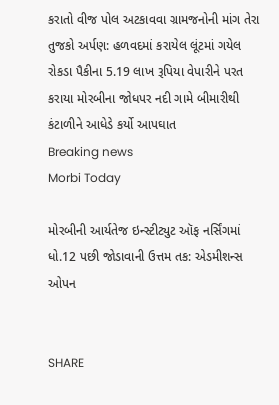કરાતો વીજ પોલ અટકાવવા ગ્રામજનોની માંગ તેરા તુજકો અર્પણ: હળવદમાં કરાયેલ લૂંટમાં ગયેલ રોકડા પૈકીના 5.19 લાખ રૂપિયા વેપારીને પરત કરાયા મોરબીના જોધપર નદી ગામે બીમારીથી કંટાળીને આધેડે કર્યો આપઘાત
Breaking news
Morbi Today

મોરબીની આર્યતેજ ઇન્સ્ટીટ્યુટ ઑફ નર્સિંગમાં ધો.12 પછી જોડાવાની ઉત્તમ તક: એડમીશન્સ ઓપન


SHARE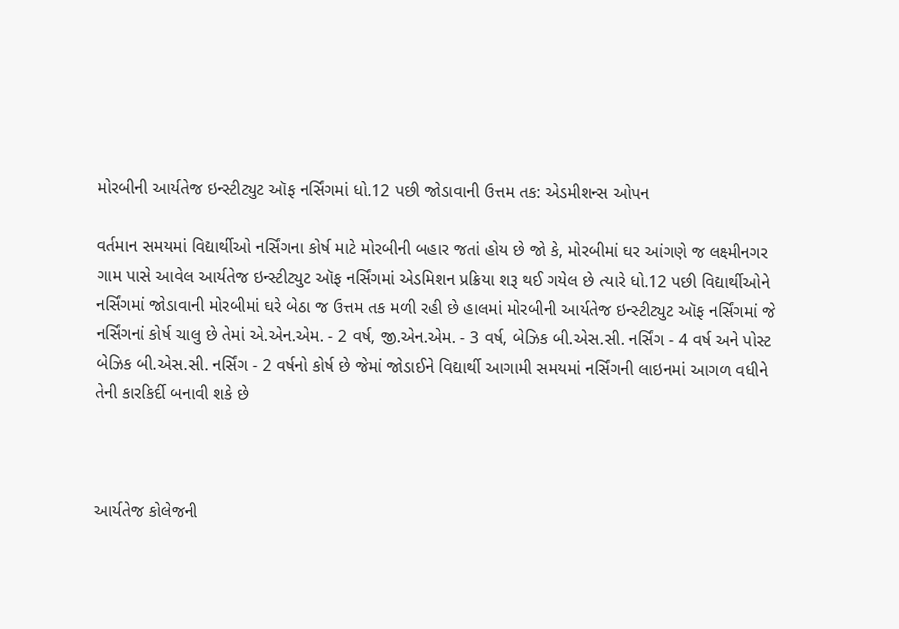મોરબીની આર્યતેજ ઇન્સ્ટીટ્યુટ ઑફ નર્સિંગમાં ધો.12 પછી જોડાવાની ઉત્તમ તક: એડમીશન્સ ઓપન

વર્તમાન સમયમાં વિદ્યાર્થીઓ નર્સિંગના કોર્ષ માટે મોરબીની બહાર જતાં હોય છે જો કે, મોરબીમાં ઘર આંગણે જ લક્ષ્મીનગર ગામ પાસે આવેલ આર્યતેજ ઇન્સ્ટીટ્યુટ ઑફ નર્સિંગમાં એડમિશન પ્રક્રિયા શરૂ થઈ ગયેલ છે ત્યારે ધો.12 પછી વિદ્યાર્થીઓને નર્સિંગમાં જોડાવાની મોરબીમાં ઘરે બેઠા જ ઉત્તમ તક મળી રહી છે હાલમાં મોરબીની આર્યતેજ ઇન્સ્ટીટ્યુટ ઑફ નર્સિંગમાં જે નર્સિંગનાં કોર્ષ ચાલુ છે તેમાં એ.એન.એમ. - 2 વર્ષ, જી.એન.એમ. - 3 વર્ષ, બેઝિક બી.એસ.સી. નર્સિંગ - 4 વર્ષ અને પોસ્ટ બેઝિક બી.એસ.સી. નર્સિંગ - 2 વર્ષનો કોર્ષ છે જેમાં જોડાઈને વિદ્યાર્થી આગામી સમયમાં નર્સિંગની લાઇનમાં આગળ વધીને તેની કારકિર્દી બનાવી શકે છે



આર્યતેજ કોલેજની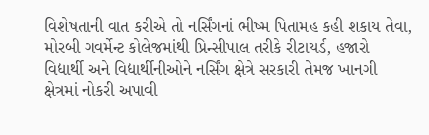વિશેષતાની વાત કરીએ તો નર્સિંગનાં ભીષ્મ પિતામહ કહી શકાય તેવા, મોરબી ગવર્મેન્ટ કોલેજમાંથી પ્રિન્સીપાલ તરીકે રીટાયર્ડ, હજારો વિદ્યાર્થી અને વિદ્યાર્થીનીઓને નર્સિંગ ક્ષેત્રે સરકારી તેમજ ખાનગી ક્ષેત્રમાં નોકરી અપાવી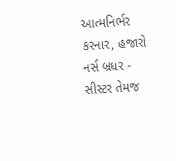આત્મનિર્ભર કરનાર, હજારો નર્સ બ્રધર - સીસ્ટર તેમજ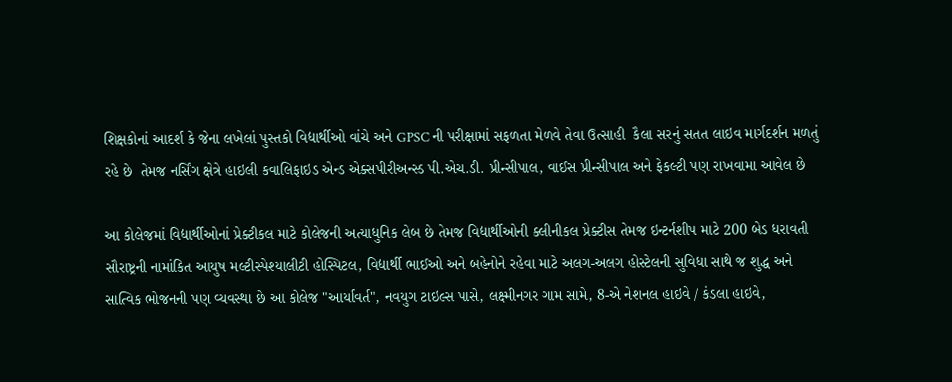શિક્ષકોનાં આદર્શ કે જેના લખેલાં પુસ્તકો વિદ્યાર્થીઓ વાંચે અને GPSC ની પરીક્ષામાં સફળતા મેળવે તેવા ઉત્સાહી  કૈલા સરનું સતત લાઇવ માર્ગદર્શન મળતું રહે છે  તેમજ નર્સિંગ ક્ષેત્રે હાઇલી કવાલિફાઇડ એન્ડ એક્સપીરીઅન્સ્ડ પી.એચ.ડી. પ્રીન્સીપાલ, વાઈસ પ્રીન્સીપાલ અને ફેકલ્ટી પણ રાખવામા આવેલ છે

આ કોલેજમાં વિદ્યાર્થીઓનાં પ્રેક્ટીકલ માટે કોલેજની અત્યાધુનિક લેબ છે તેમજ વિદ્યાર્થીઓની ક્લીનીકલ પ્રેક્ટીસ તેમજ ઇન્ટર્નશીપ માટે 200 બેડ ધરાવતી સૌરાષ્ટ્રની નામાંકિત આયુષ મલ્ટીસ્પેશ્યાલીટી હોસ્પિટલ, વિદ્યાર્થી ભાઈઓ અને બહેનોને રહેવા માટે અલગ-અલગ હોસ્ટેલની સુવિધા સાથે જ શુદ્ધ અને સાત્વિક ભોજનની પણ વ્યવસ્થા છે આ કોલેજ "આર્યાવર્ત", નવયુગ ટાઇલ્સ પાસે, લક્ષ્મીનગર ગામ સામે, 8-એ નેશનલ હાઇવે / કંડલા હાઇવે,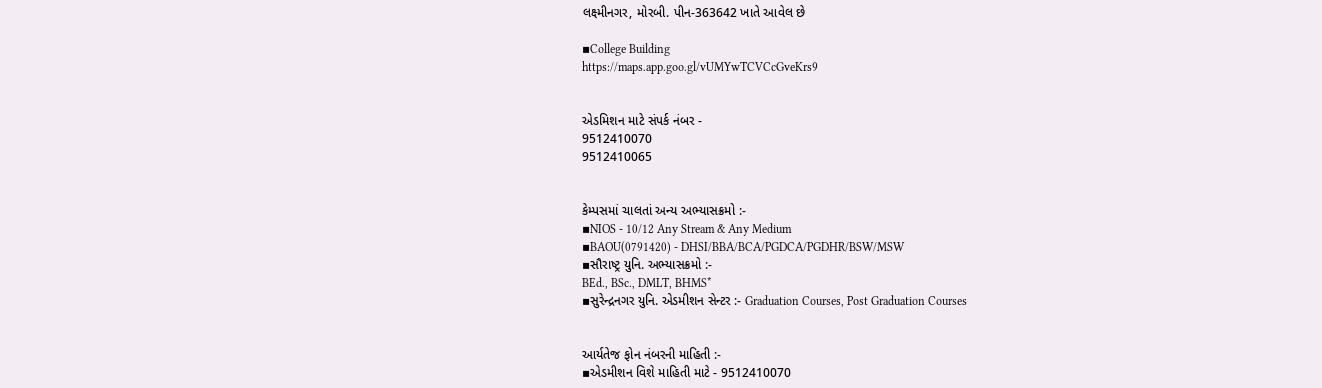લક્ષ્મીનગર, મોરબી. પીન-363642 ખાતે આવેલ છે

▪College Building
https://maps.app.goo.gl/vUMYwTCVCcGveKrs9


એડમિશન માટે સંપર્ક નંબર -
9512410070
9512410065


કેમ્પસમાં ચાલતાં અન્ય અભ્યાસક્રમો :-
▪NIOS - 10/12 Any Stream & Any Medium
▪BAOU(0791420) - DHSI/BBA/BCA/PGDCA/PGDHR/BSW/MSW
▪સૌરાષ્ટ્ર યુનિ. અભ્યાસક્રમો :-
BEd., BSc., DMLT, BHMS*
▪સુરેન્દ્રનગર યુનિ. એડમીશન સેન્ટર :- Graduation Courses, Post Graduation Courses


આર્યતેજ ફોન નંબરની માહિતી :-
▪એડમીશન વિશે માહિતી માટે - 9512410070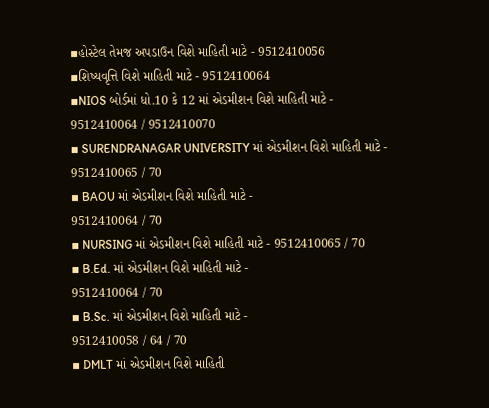▪હોસ્ટેલ તેમજ અપડાઉન વિશે માહિતી માટે - 9512410056
▪શિષ્યવૃત્તિ વિશે માહિતી માટે - 9512410064
▪NIOS બોર્ડમાં ધો.10 કે 12 માં એડમીશન વિશે માહિતી માટે -
9512410064 / 9512410070
▪ SURENDRANAGAR UNIVERSITY માં એડમીશન વિશે માહિતી માટે - 9512410065 / 70
▪ BAOU માં એડમીશન વિશે માહિતી માટે -
9512410064 / 70
▪ NURSING માં એડમીશન વિશે માહિતી માટે - 9512410065 / 70
▪ B.Ed. માં એડમીશન વિશે માહિતી માટે -
9512410064 / 70
▪ B.Sc. માં એડમીશન વિશે માહિતી માટે -
9512410058 / 64 / 70
▪ DMLT માં એડમીશન વિશે માહિતી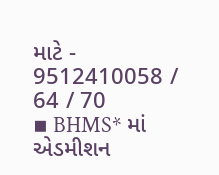માટે -
9512410058 / 64 / 70
▪ BHMS* માં એડમીશન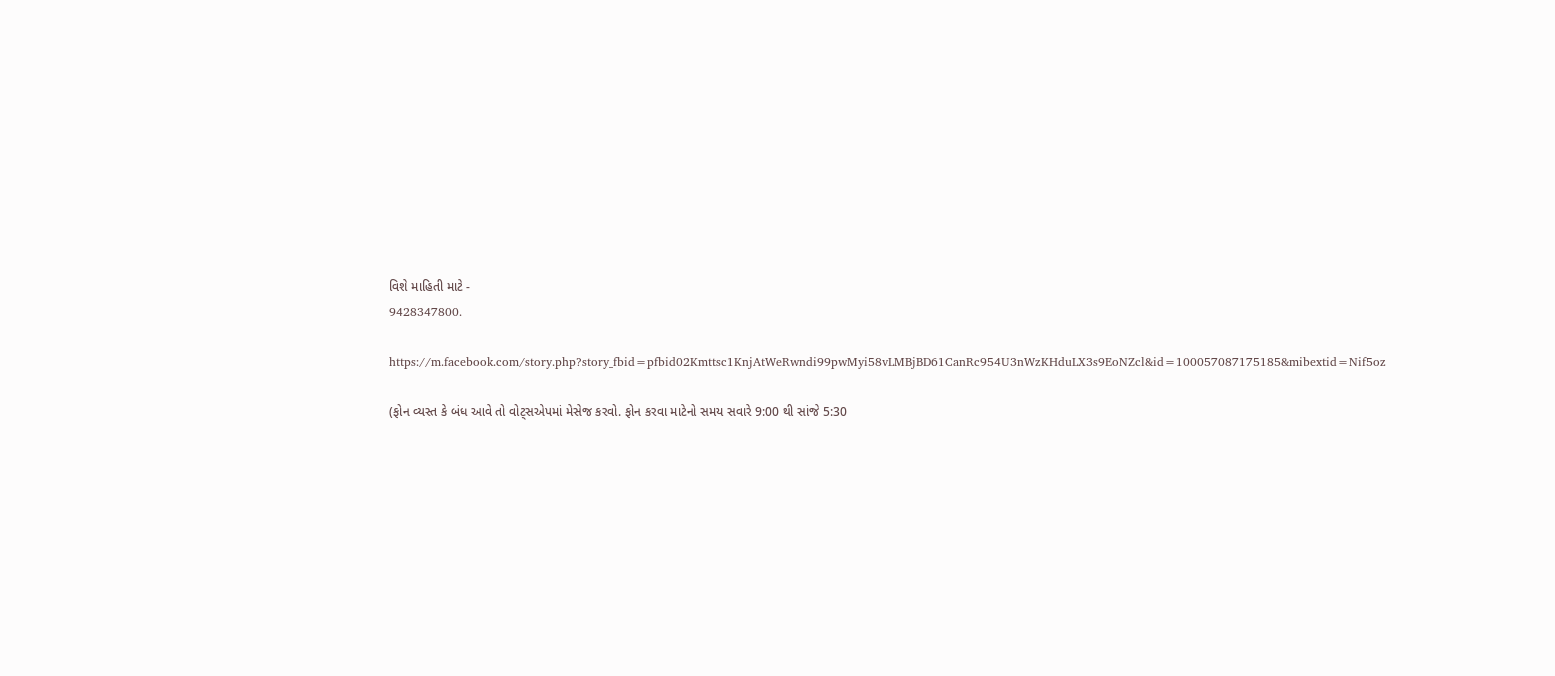વિશે માહિતી માટે -
9428347800.

https://m.facebook.com/story.php?story_fbid=pfbid02Kmttsc1KnjAtWeRwndi99pwMyi58vLMBjBD61CanRc954U3nWzKHduLX3s9EoNZcl&id=100057087175185&mibextid=Nif5oz

(ફોન વ્યસ્ત કે બંધ આવે તો વોટ્સએપમાં મેસેજ કરવો. ફોન કરવા માટેનો સમય સવારે 9:00 થી સાંજે 5:30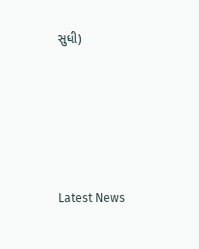સુધી)






Latest News